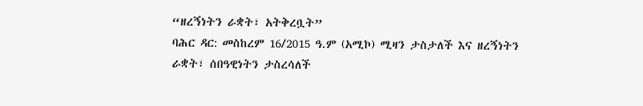“ዘረኝነትን ራቋት፣ አትቅረቧት”
ባሕር ዳር: መስከረም 16/2015 ዓ.ም (አሚኮ) ሚዛን ታስታለች እና ዘረኝነትን ራቋት፣ ሰበዓዊነትን ታስረሳለች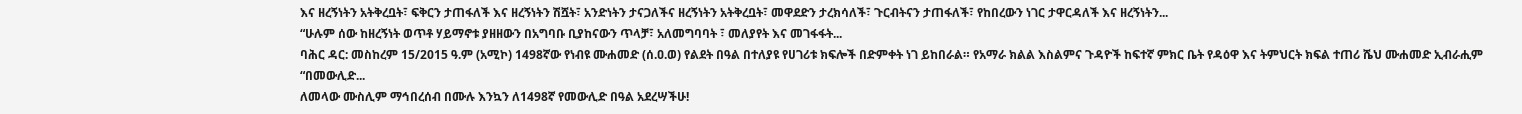እና ዘረኝነትን አትቅረቧት፣ ፍቅርን ታጠፋለች እና ዘረኝነትን ሽሿት፣ አንድነትን ታናጋለችና ዘረኝነትን አትቅረቧት፣ መዋደድን ታረክሳለች፣ ጉርብትናን ታጠፋለች፣ የከበረውን ነገር ታዋርዳለች እና ዘረኝነትን...
“ሁሉም ሰው ከዘረኝነት ወጥቶ ሃይማኖቱ ያዘዘውን በአግባቡ ቢያከናውን ጥላቻ፣ አለመግባባት ፣ መለያየት እና መገፋፋት...
ባሕር ዳር: መስከረም 15/2015 ዓ.ም (አሚኮ) 1498ኛው የነብዩ ሙሐመድ (ሰ.ዐ.ወ) የልደት በዓል በተለያዩ የሀገሪቱ ክፍሎች በድምቀት ነገ ይከበራል። የአማራ ክልል እስልምና ጉዳዮች ከፍተኛ ምክር ቤት የዳዕዋ እና ትምህርት ክፍል ተጠሪ ሼህ ሙሐመድ ኢብራሒም “በመውሊድ...
ለመላው ሙስሊም ማኅበረሰብ በሙሉ እንኳን ለ1498ኛ የመውሊድ በዓል አደረሣችሁ!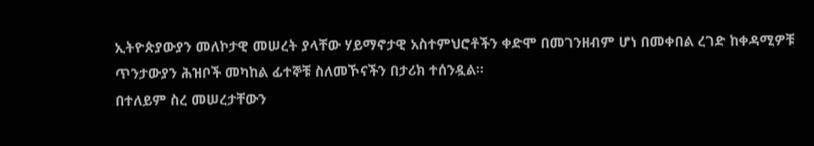ኢትዮጵያውያን መለኮታዊ መሠረት ያላቸው ሃይማኖታዊ አስተምህሮቶችን ቀድሞ በመገንዘብም ሆነ በመቀበል ረገድ ከቀዳሚዎቹ ጥንታውያን ሕዝቦች መካከል ፊተኞቹ ስለመኾናችን በታሪክ ተሰንዷል።
በተለይም ስረ መሠረታቸውን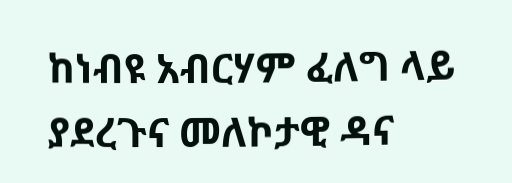ከነብዩ አብርሃም ፈለግ ላይ ያደረጉና መለኮታዊ ዳና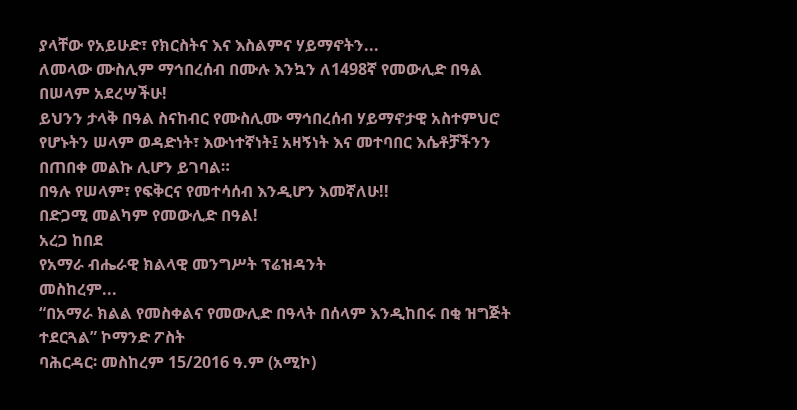ያላቸው የአይሁድ፣ የክርስትና እና እስልምና ሃይማኖትን...
ለመላው ሙስሊም ማኅበረሰብ በሙሉ እንኳን ለ1498ኛ የመውሊድ በዓል በሠላም አደረሣችሁ!
ይህንን ታላቅ በዓል ስናከብር የሙስሊሙ ማኅበረሰብ ሃይማኖታዊ አስተምህሮ የሆኑትን ሠላም ወዳድነት፣ እውነተኛነት፤ አዛኝነት እና መተባበር እሴቶቻችንን በጠበቀ መልኩ ሊሆን ይገባል።
በዓሉ የሠላም፣ የፍቅርና የመተሳሰብ እንዲሆን እመኛለሁ!!
በድጋሚ መልካም የመውሊድ በዓል!
አረጋ ከበደ
የአማራ ብሔራዊ ክልላዊ መንግሥት ፕሬዝዳንት
መስከረም...
“በአማራ ክልል የመስቀልና የመውሊድ በዓላት በሰላም እንዲከበሩ በቂ ዝግጅት ተደርጓል” ኮማንድ ፖስት
ባሕርዳር፡ መስከረም 15/2016 ዓ.ም (አሚኮ)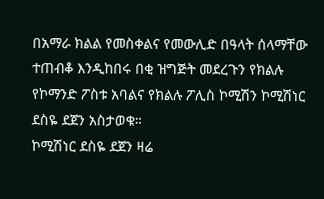በአማራ ክልል የመስቀልና የመውሊድ በዓላት ሰላማቸው ተጠብቆ እንዲከበሩ በቂ ዝግጅት መደረጉን የክልሉ የኮማንድ ፖስቱ አባልና የክልሉ ፖሊስ ኮሚሽን ኮሚሽነር ደስዬ ደጀን አስታወቁ።
ኮሚሽነር ደስዬ ደጀን ዛሬ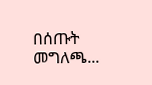በሰጡት መግለጫ...